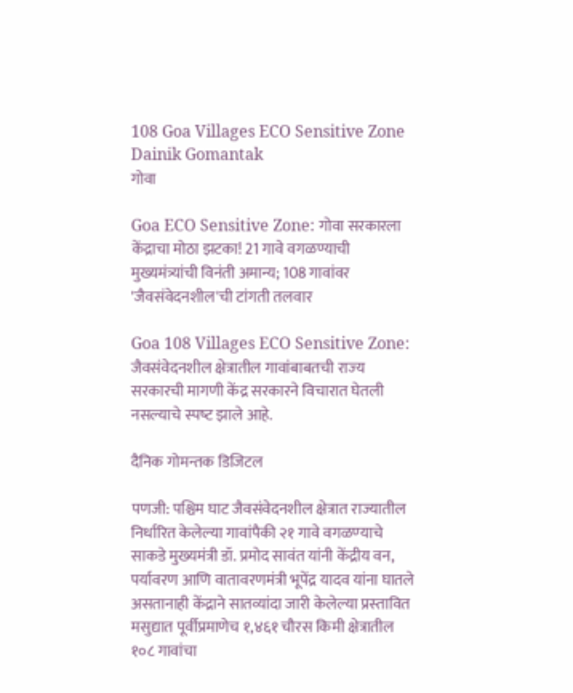108 Goa Villages ECO Sensitive Zone Dainik Gomantak
गोवा

Goa ECO Sensitive Zone: गोवा सरकारला केंद्राचा मोठा झटका! 21 गावे वगळण्याची मुख्यमंत्र्यांची विनंती अमान्य; 108 गावांवर 'जैवसंवेदनशील'ची टांगती तलवार

Goa 108 Villages ECO Sensitive Zone: जैवसंवेदनशील क्षेत्रातील गावांबाबतची राज्‍य सरकारची मागणी केंद्र सरकारने विचारात घेतली नसल्‍याचे स्‍पष्‍ट झाले आहे.

दैनिक गोमन्तक डिजिटल

पणजी: पश्चिम घाट जैवसंवेदनशील क्षेत्रात राज्‍यातील निर्धारित केलेल्‍या गावांपैकी २१ गावे वगळण्‍याचे साकडे मुख्‍यमंत्री डॉ. प्रमोद सावंत यांनी केंद्रीय वन, पर्यावरण आणि वातावरणमंत्री भूपेंद्र यादव यांना घातले असतानाही केंद्राने सातव्‍यांदा जारी केलेल्‍या प्रस्‍तावित मसुद्यात पूर्वीप्रमाणेच १,४६१ चौरस किमी क्षेत्रातील १०८ गावांचा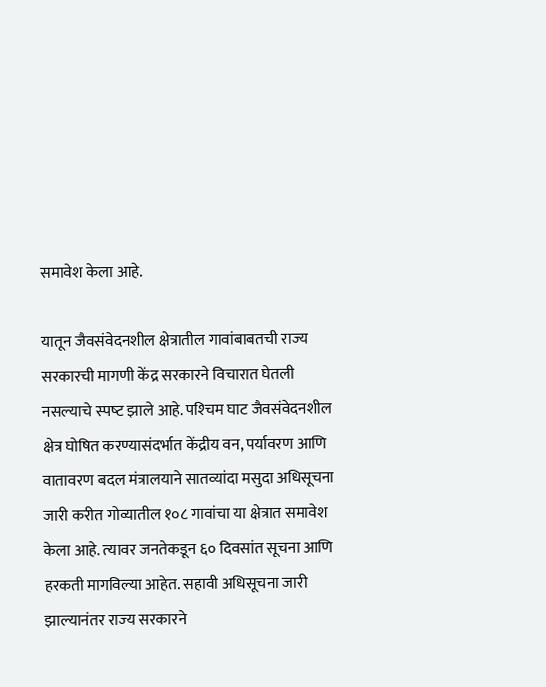समावेश केला आहे.

यातून जैवसंवेदनशील क्षेत्रातील गावांबाबतची राज्‍य सरकारची मागणी केंद्र सरकारने विचारात घेतली नसल्‍याचे स्‍पष्‍ट झाले आहे. पश्‍चिम घाट जैवसंवेदनशील क्षेत्र घोषित करण्यासंदर्भात केंद्रीय वन, पर्यावरण आणि वातावरण बदल मंत्रालयाने सातव्‍यांदा मसुदा अधिसूचना जारी करीत गोव्‍यातील १०८ गावांचा या क्षेत्रात समावेश केला आहे. त्‍यावर जनतेकडून ६० दिवसांत सूचना आणि हरकती मागविल्या आहेत. सहावी अधिसूचना जारी झाल्‍यानंतर राज्‍य सरकारने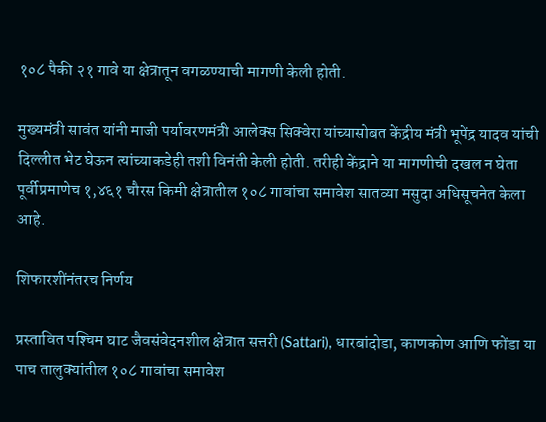१०८ पैकी २१ गावे या क्षेत्रातून वगळण्‍याची मागणी केली होती.

मुख्‍यमंत्री सावंत यांनी ‍माजी पर्यावरणमंत्री आलेक्‍स सिक्‍वेरा यांच्‍यासोबत केंद्रीय मंत्री भूपेंद्र यादव यांची दिल्लीत भेट घेऊन त्‍यांच्‍याकडेही तशी विनंती केली होती. तरीही केंद्राने या मागणीची दखल न घेता पूर्वीप्रमाणेच १,४६१ चौरस किमी क्षेत्रातील १०८ गावांचा समावेश सातव्‍या मसुदा अधिसूचनेत केला आहे.

शिफारशींनंतरच निर्णय

प्रस्तावित पश्‍चिम घाट जैवसंवेदनशील क्षेत्रात सत्तरी (Sattari), धारबांदोडा, काणकोण आणि फोंडा या पाच तालुक्‍यांतील १०८ गावांचा समावेश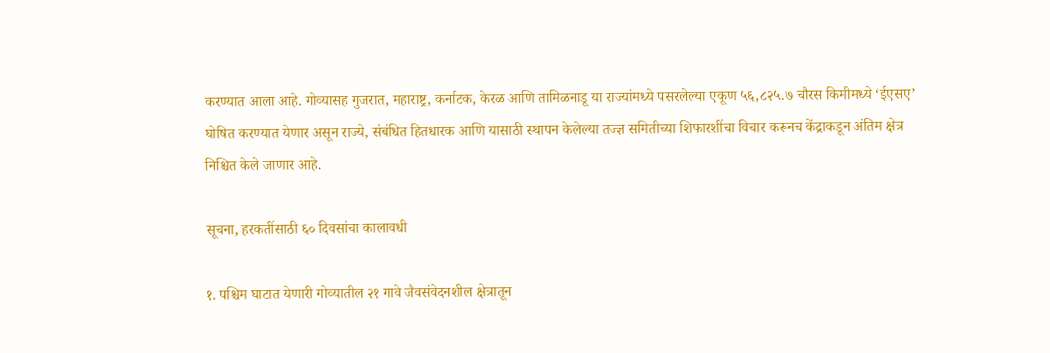करण्‍यात आला आहे. गोव्‍यासह गुजरात, महाराष्ट्र, कर्नाटक, केरळ आणि तामिळनाडू या राज्यांमध्ये पसरलेल्या एकूण ५६,८२५.७ चौरस किमीमध्‍ये ‘ईएसए’ घोषित करण्‍यात येणार असून राज्ये, संबंधित हितधारक आणि यासाठी स्थापन केलेल्या तज्ज्ञ समितीच्या शिफारशींचा विचार करूनच केंद्राकडून अंतिम क्षेत्र निश्चित केले जाणार आहे.

सूचना, हरकतींसाठी ६० दिवसांचा कालावधी

१. पश्चिम घाटात येणारी गोव्‍यातील २१ गावे जैवसंवेदनशील क्षेत्रातून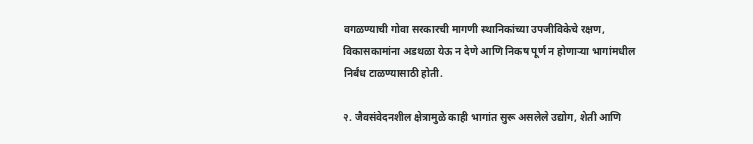वगळण्याची गोवा सरकारची मागणी स्थानिकांच्‍या उपजीविकेचे रक्षण, विकासकामांना अडथळा येऊ न देणे आणि निकष पूर्ण न होणाऱ्या भागांमधील निर्बंध टाळण्यासाठी होती.

२. जैवसंवेदनशील क्षेत्रामुळे काही भागांत सुरू असलेले उद्योग, शेती आणि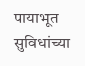पायाभूत सुविधांच्या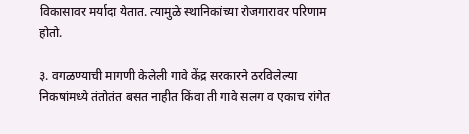विकासावर मर्यादा येतात. त्‍यामुळे स्थानिकांच्या रोजगारावर परिणाम होतो.

३. वगळण्याची मागणी केलेली गावे केंद्र सरकारने ठरविलेल्या निकषांमध्ये तंतोतंत बसत नाहीत किंवा ती गावे सलग व एकाच रांगेत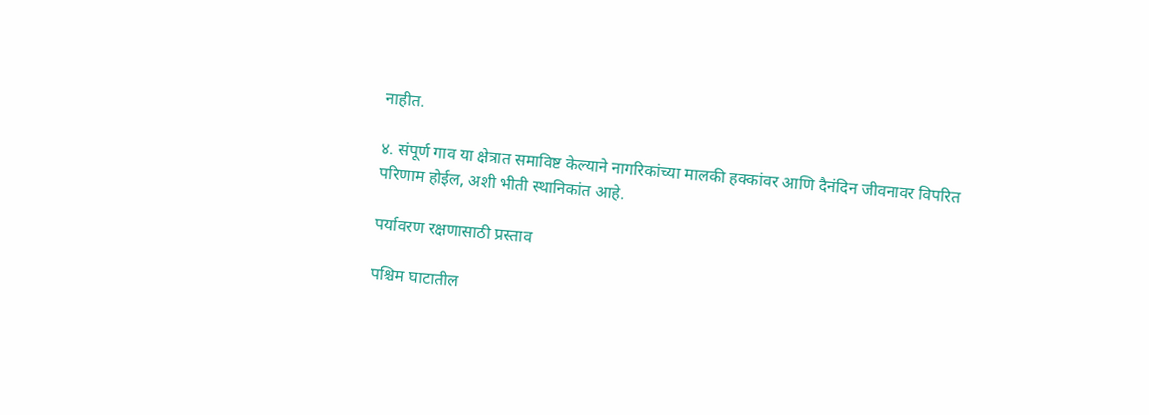नाहीत.

४. संपूर्ण गाव या क्षेत्रात समाविष्ट केल्याने नागरिकांच्या मालकी हक्कांवर आणि दैनंदिन जीवनावर विपरित परिणाम होईल, अशी भीती स्‍थानिकांत आहे.

पर्यावरण रक्षणासाठी प्रस्ताव

पश्चिम घाटातील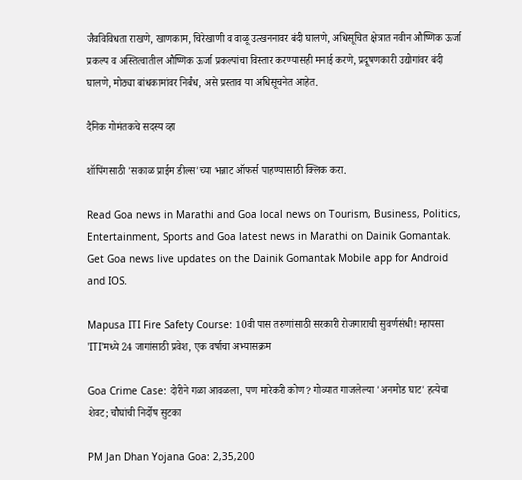जैवविविधता राखणे, खाणकाम, चिरेखाणी व वाळू उत्खननावर बंदी घालणे, अधिसूचित क्षेत्रात नवीन औष्णिक ऊर्जा प्रकल्प व अस्तित्वातील औष्णिक ऊर्जा प्रकल्पांचा विस्तार करण्यासही मनाई करणे, प्रदूषणकारी उद्योगांवर बंदी घालणे, मोठ्या बांधकामांवर निर्बंध, असे प्रस्‍ताव या अधिसूचनेत आहेत.

दैनिक गोमंतकचे सदस्य व्हा

शॉपिंगसाठी 'सकाळ प्राईम डील्स'च्या भन्नाट ऑफर्स पाहण्यासाठी क्लिक करा.

Read Goa news in Marathi and Goa local news on Tourism, Business, Politics, Entertainment, Sports and Goa latest news in Marathi on Dainik Gomantak. Get Goa news live updates on the Dainik Gomantak Mobile app for Android and IOS.

Mapusa ITI Fire Safety Course: 10वी पास तरुणांसाठी सरकारी रोजगाराची सुवर्णसंधी! म्हापसा 'ITI'मध्ये 24 जागांसाठी प्रवेश, एक वर्षाचा अभ्यासक्रम

Goa Crime Case: दोरीने गळा आवळला, पण मारेकरी कोण? गोव्यात गाजलेल्या 'अनमोड घाट' हत्येचा शेवट; चौघांची निर्दोष सुटका

PM Jan Dhan Yojana Goa: 2,35,200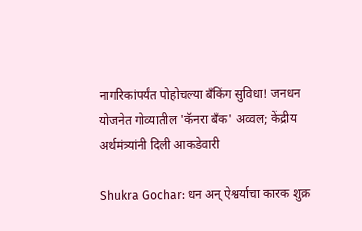नागरिकांपर्यंत पोहोचल्या बँकिंग सुविधा! जनधन योजनेत गोव्यातील 'कॅनरा बँक' अव्वल; केंद्रीय अर्थमंत्र्यांनी दिली आकडेवारी

Shukra Gochar: धन अन् ऐश्वर्याचा कारक शुक्र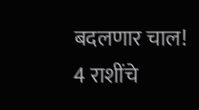बदलणार चाल! 4 राशींचे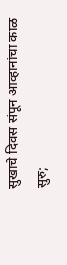सुखाचे दिवस संपून आव्हानांचा काळ सुरु;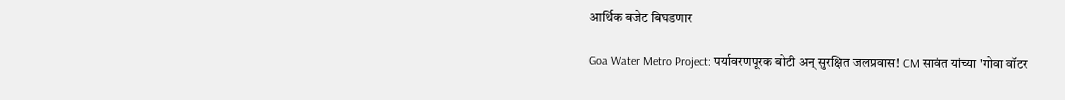आर्थिक बजेट बिघडणार

Goa Water Metro Project: पर्यावरणपूरक बोटी अन् सुरक्षित जलप्रवास! CM सावंत यांच्या 'गोवा वॉटर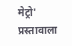मेट्रो' प्रस्तावाला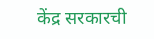केंद्र सरकारची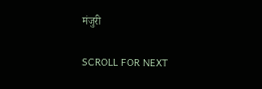मंजुरी

SCROLL FOR NEXT